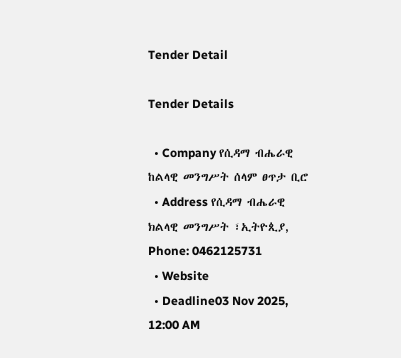Tender Detail

Tender Details

  • Company የሲዳማ ብሔራዊ ከልላዊ መንግሥት ሰላም ፀጥታ ቢሮ
  • Address የሲዳማ ብሔራዊ ክልላዊ መንግሥት ፣ኢትዮጲያ, Phone: 0462125731
  • Website
  • Deadline03 Nov 2025, 12:00 AM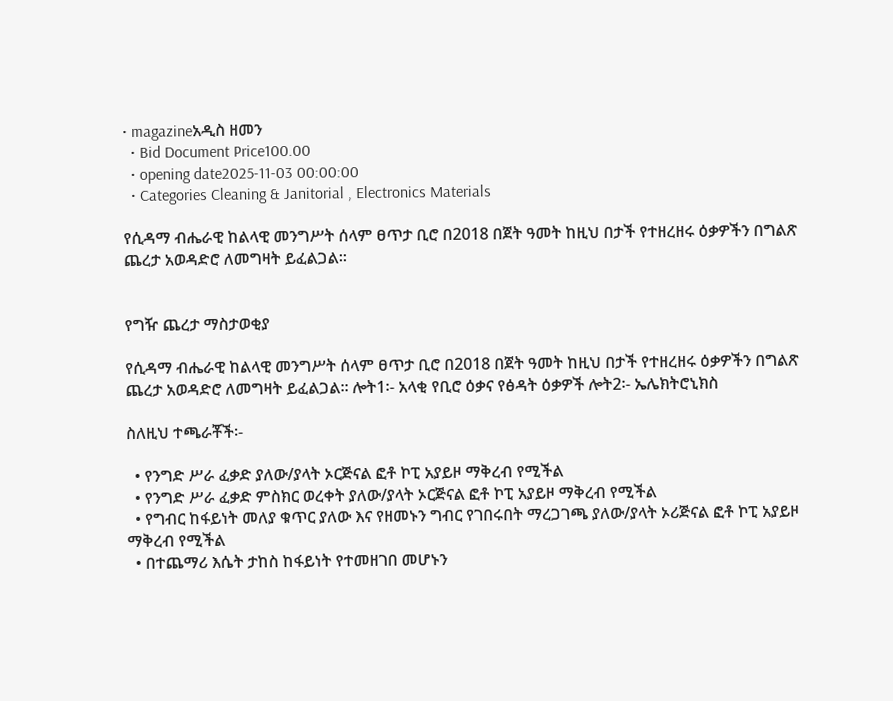• magazineአዲስ ዘመን
  • Bid Document Price100.00
  • opening date2025-11-03 00:00:00
  • Categories Cleaning & Janitorial , Electronics Materials

የሲዳማ ብሔራዊ ከልላዊ መንግሥት ሰላም ፀጥታ ቢሮ በ2018 በጀት ዓመት ከዚህ በታች የተዘረዘሩ ዕቃዎችን በግልጽ ጨረታ አወዳድሮ ለመግዛት ይፈልጋል፡፡


የግዥ ጨረታ ማስታወቂያ

የሲዳማ ብሔራዊ ከልላዊ መንግሥት ሰላም ፀጥታ ቢሮ በ2018 በጀት ዓመት ከዚህ በታች የተዘረዘሩ ዕቃዎችን በግልጽ ጨረታ አወዳድሮ ለመግዛት ይፈልጋል፡፡ ሎት1፡- አላቂ የቢሮ ዕቃና የፅዳት ዕቃዎች ሎት2፡- ኤሌክትሮኒክስ

ስለዚህ ተጫራቾች፡-

  • የንግድ ሥራ ፈቃድ ያለው/ያላት ኦርጅናል ፎቶ ኮፒ አያይዞ ማቅረብ የሚችል
  • የንግድ ሥራ ፈቃድ ምስክር ወረቀት ያለው/ያላት ኦርጅናል ፎቶ ኮፒ አያይዞ ማቅረብ የሚችል
  • የግብር ከፋይነት መለያ ቁጥር ያለው እና የዘመኑን ግብር የገበሩበት ማረጋገጫ ያለው/ያላት ኦሪጅናል ፎቶ ኮፒ አያይዞ ማቅረብ የሚችል
  • በተጨማሪ እሴት ታከስ ከፋይነት የተመዘገበ መሆኑን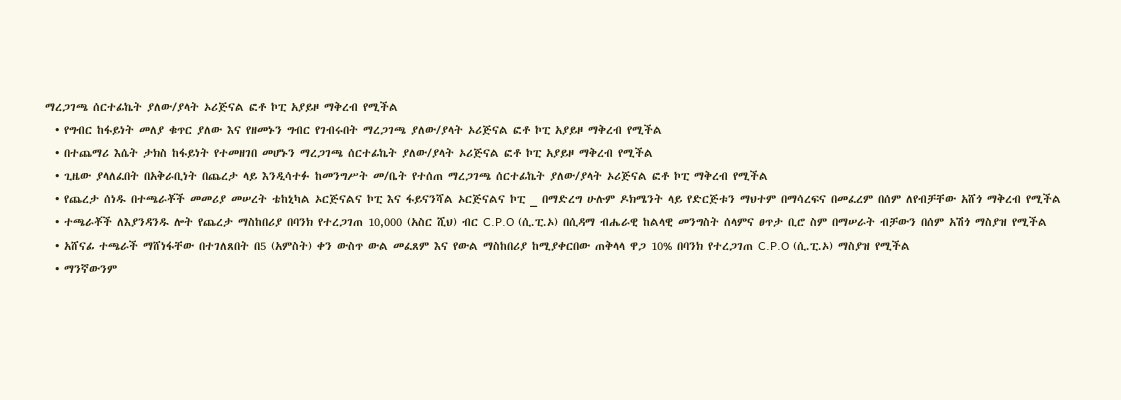ማረጋገጫ ሰርተፊኬት ያለው/ያላት ኦሪጅናል ፎቶ ኮፒ አያይዞ ማቅረብ የሚችል
  • የግብር ከፋይነት መለያ ቁጥር ያለው እና የዘመኑን ግብር የገብሩበት ማረጋገጫ ያለው/ያላት ኦሪጅናል ፎቶ ኮፒ አያይዞ ማቅረብ የሚችል
  • በተጨማሪ እሴት ታክስ ከፋይነት የተመዘገበ መሆኑን ማረጋገጫ ሰርተፊኬት ያለው/ያላት ኦሪጅናል ፎቶ ኮፒ አያይዞ ማቅረብ የሚችል
  • ጊዜው ያላለፈበት በአቅራቢነት በጨረታ ላይ እንዲሳተፉ ከመንግሥት መ/ቤት የተሰጠ ማረጋገጫ ሰርተፊኬት ያለው/ያላት ኦሪጅናል ፎቶ ኮፒ ማቅረብ የሚችል
  • የጨረታ ሰነዱ በተጫራቾች መመሪያ መሠረት ቴከኒካል ኦርጅናልና ኮፒ እና ፋይናንሻል ኦርጅናልና ኮፒ _ በማድረግ ሁሉም ዶክሜንት ላይ የድርጅቱን ማህተም በማሳረፍና በመፈረም በሰም ለየብቻቸው አሸጎ ማቅረብ የሚችል
  • ተጫራቾች ለእያንዳንዱ ሎት የጨረታ ማስከበሪያ በባንክ የተረጋገጠ 10,000 (አስር ሺህ) ብር C.P.O (ሲ.ፒ.ኦ) በሲዳማ ብሔራዊ ከልላዊ መንግስት ሰላምና ፀጥታ ቢሮ ስም በማሠራት ብቻውን በሰም አሽጎ ማስያዝ የሚችል
  • አሸናፊ ተጫራች ማሸነፋቸው በተገለጸበት በ5 (አምስት) ቀን ውስጥ ውል መፈጸም እና የውል ማስከበሪያ ከሚያቀርበው ጠቅላላ ዋጋ 10% በባንክ የተረጋገጠ C.P.O (ሲ.ፒ.ኦ) ማስያዝ የሚችል
  • ማንኛውንም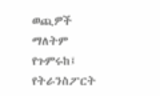ወጪዎች ማለትም የጉምሩከ፤ የትራንስፖርት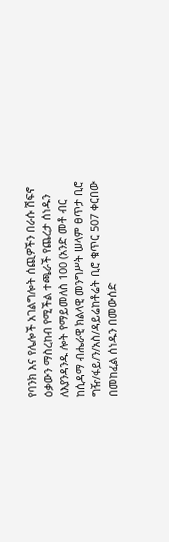የባንክ እና የሌሎች አገልግሎት ሰጪዎችን በራሱ ሽፍኖ ዕቃውን ማስረከብ የሚችል ተጫራች የጨረታ ሰነዱን ለእያንዳንዱ ሎት የማይመለስ 100 (አንድ መቶ ብር ከሲዳማ ብሔራዊ ክልላዊ መንግሥት ሠላም ፀጥታ ቢሮ ግዥ/ፋይ/ን/አስ/ዳይሬከቶሬት ቢሮ ቁጥር 507 ቀርበው በመከፈል ሰነዱን በመውሰድ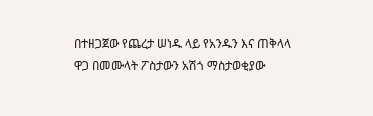በተዘጋጀው የጨረታ ሠነዱ ላይ የአንዱን እና ጠቅላላ ዋጋ በመሙላት ፖስታውን አሽጎ ማስታወቂያው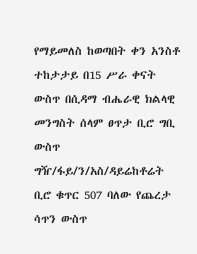የማይመለስ ከወጣበት ቀን አንስቶ ተከታታይ በ15 ሥራ ቀናት ውስጥ በሲዳማ ብሔራዊ ክልላዊ መንግስት ሰላም ፀጥታ ቢሮ ግቢ ውስጥ ግዥ/ፋይ/ን/አስ/ዳይሬከቶሬት ቢሮ ቁጥር 507 ባለው የጨረታ ሳጥን ውስጥ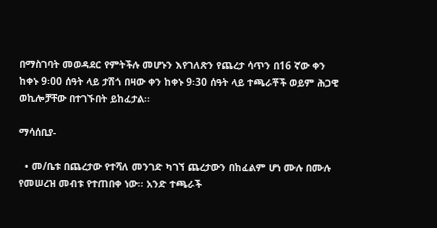በማስገባት መወዳደር የምትችሉ መሆኑን እየገለጽን የጨረታ ሳጥን በ16 ኛው ቀን ከቀኑ 9፡00 ሰዓት ላይ ታሽጎ በዛው ቀን ከቀኑ 9፡30 ሰዓት ላይ ተጫራቾች ወይም ሕጋዊ ወኪሎቻቸው በተገኙበት ይከፈታል፡፡

ማሳሰቢያ-

  • መ/ቤቱ በጨረታው የተሻለ መንገድ ካገኘ ጨረታውን በከፈልም ሆነ ሙሉ በሙሉ የመሠረዝ መብቱ የተጠበቀ ነው፡፡ አንድ ተጫራች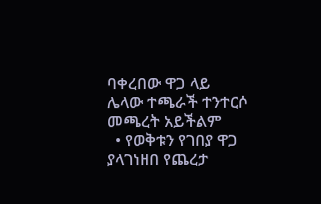ባቀረበው ዋጋ ላይ ሌላው ተጫራች ተንተርሶ መጫረት አይችልም
  • የወቅቱን የገበያ ዋጋ ያላገነዘበ የጨረታ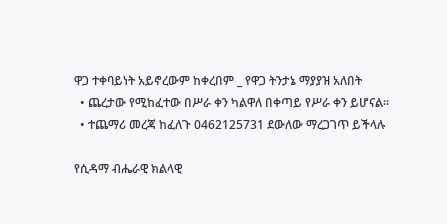ዋጋ ተቀባይነት አይኖረውም ከቀረበም _ የዋጋ ትንታኔ ማያያዝ አለበት
  • ጨረታው የሚከፈተው በሥራ ቀን ካልዋለ በቀጣይ የሥራ ቀን ይሆናል፡፡
  • ተጨማሪ መረጃ ከፈለጉ 0462125731 ደውለው ማረጋገጥ ይችላሉ

የሲዳማ ብሔራዊ ክልላዊ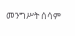መንግሥት ሰሳም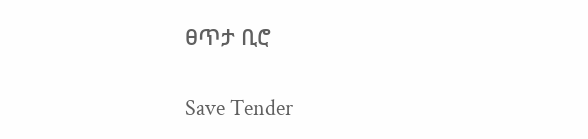ፀጥታ ቢሮ

Save Tender